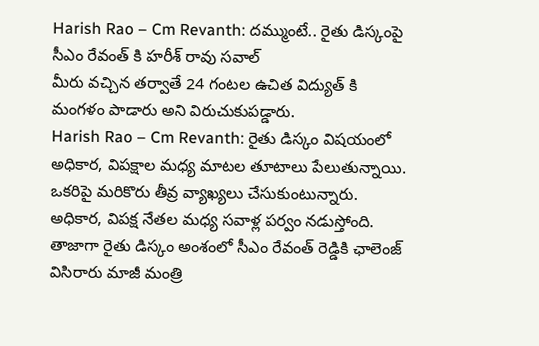Harish Rao – Cm Revanth: దమ్ముంటే.. రైతు డిస్కంపై సీఎం రేవంత్ కి హరీశ్ రావు సవాల్
మీరు వచ్చిన తర్వాతే 24 గంటల ఉచిత విద్యుత్ కి మంగళం పాడారు అని విరుచుకుపడ్డారు.
Harish Rao – Cm Revanth: రైతు డిస్కం విషయంలో అధికార, విపక్షాల మధ్య మాటల తూటాలు పేలుతున్నాయి. ఒకరిపై మరికొరు తీవ్ర వ్యాఖ్యలు చేసుకుంటున్నారు. అధికార, విపక్ష నేతల మధ్య సవాళ్ల పర్వం నడుస్తోంది. తాజాగా రైతు డిస్కం అంశంలో సీఎం రేవంత్ రెడ్డికి ఛాలెంజ్ విసిరారు మాజీ మంత్రి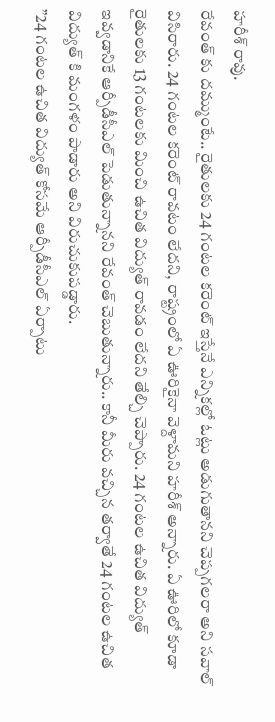హరీశ్ రావు.
రేవంత్ కు దమ్ముంటే.. రైతులకు 24 గంటల కరెంట్ ఇస్తేనే ఎన్నికల్లో ఓట్లు అడుగుతానని చెప్పగలరా అని సవాల్ విసిరారు. 24 గంటల కరెంట్ రావటం లేదని, రాష్ట్రంలో ఏ ఊరికైనా వెళ్దామని హరీశ్ అన్నారు. ఏ ఊరిలో కూడా రైతులకు 13 గంటలకు మించి ఉచిత విద్యుత్ రావడం లేదని తేల్చి చెప్పారు. 24 గంటల ఉచిత విద్యుత్ ఇవ్వడానికే ఆర్పీడీసీఎల్ పెడుతున్నానని రేవంత్ చెబుతున్నారు.. కానీ మీరు వచ్చిన తర్వాతే 24 గంటల ఉచిత విద్యుత్ కి మంగళం పాడారు అని విరుచుకుపడ్డారు.
”24 గంటల ఉచిత విద్యుత్ కోసమే ఆర్పీడీసీఎల్ ఏర్పాటు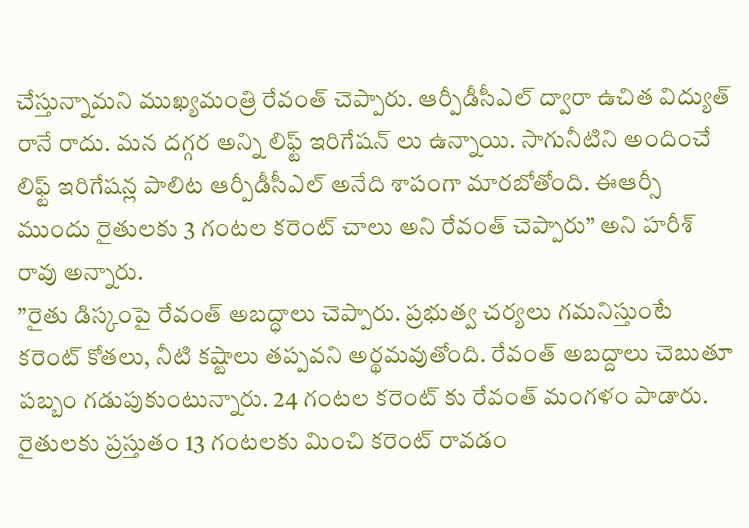చేస్తున్నామని ముఖ్యమంత్రి రేవంత్ చెప్పారు. ఆర్పీడీసీఎల్ ద్వారా ఉచిత విద్యుత్ రానే రాదు. మన దగ్గర అన్ని లిఫ్ట్ ఇరిగేషన్ లు ఉన్నాయి. సాగునీటిని అందించే లిఫ్ట్ ఇరిగేషన్ల పాలిట ఆర్పీడీసీఎల్ అనేది శాపంగా మారబోతోంది. ఈఆర్సీ ముందు రైతులకు 3 గంటల కరెంట్ చాలు అని రేవంత్ చెప్పారు” అని హరీశ్ రావు అన్నారు.
”రైతు డిస్కంపై రేవంత్ అబద్ధాలు చెప్పారు. ప్రభుత్వ చర్యలు గమనిస్తుంటే కరెంట్ కోతలు, నీటి కష్టాలు తప్పవని అర్థమవుతోంది. రేవంత్ అబద్దాలు చెబుతూ పబ్బం గడుపుకుంటున్నారు. 24 గంటల కరెంట్ కు రేవంత్ మంగళం పాడారు. రైతులకు ప్రస్తుతం 13 గంటలకు మించి కరెంట్ రావడం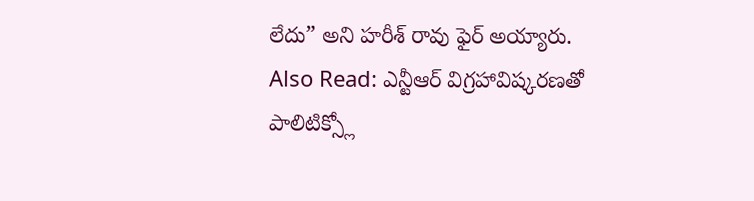లేదు” అని హరీశ్ రావు ఫైర్ అయ్యారు.
Also Read: ఎన్టీఆర్ విగ్రహావిష్కరణతో పాలిటిక్స్లో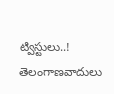ట్విస్టులు..! తెలంగాణవాదులు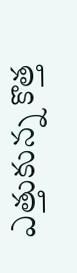ఎత్తుకున్న కొత్త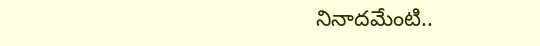నినాదమేంటి..